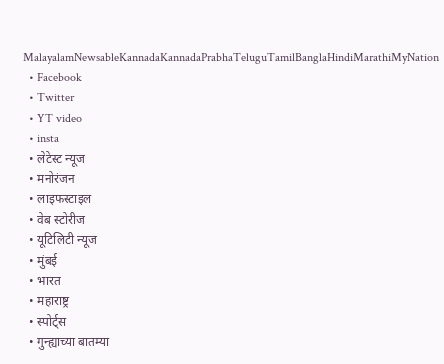MalayalamNewsableKannadaKannadaPrabhaTeluguTamilBanglaHindiMarathiMyNation
  • Facebook
  • Twitter
  • YT video
  • insta
  • लेटेस्ट न्यूज
  • मनोरंजन
  • लाइफस्टाइल
  • वेब स्टोरीज
  • यूटिलिटी न्यूज
  • मुंबई
  • भारत
  • महाराष्ट्र
  • स्पोर्ट्स
  • गुन्ह्याच्या बातम्या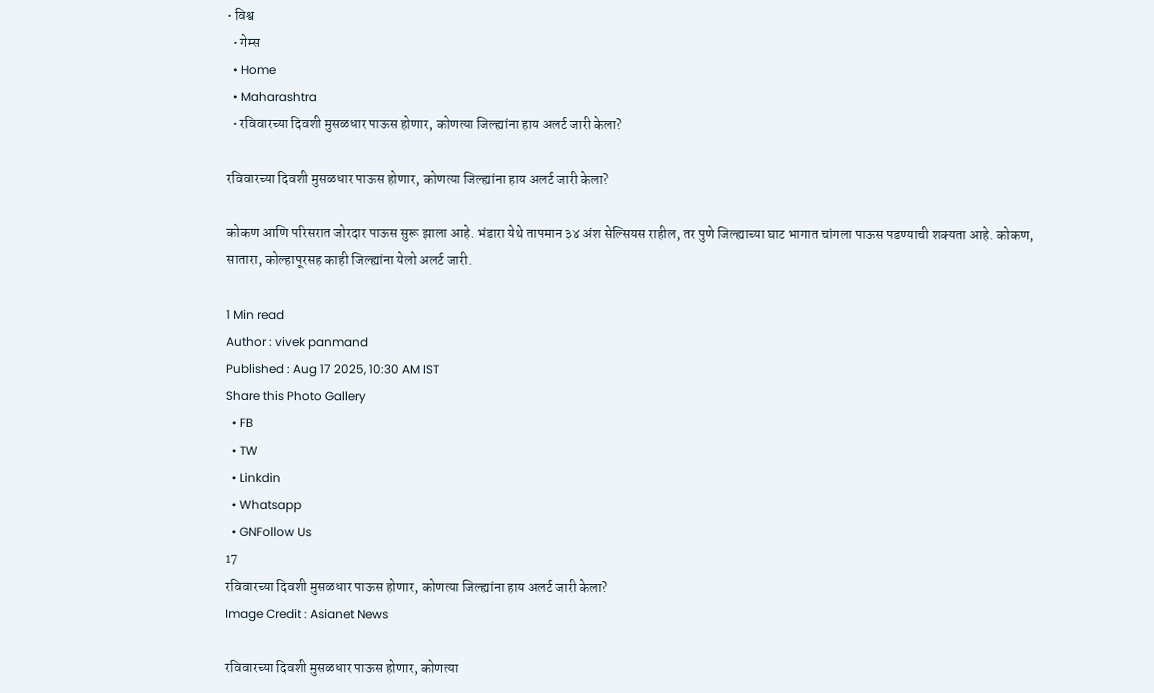• विश्व
  • गेम्स
  • Home
  • Maharashtra
  • रविवारच्या दिवशी मुसळधार पाऊस होणार, कोणत्या जिल्ह्यांना हाय अलर्ट जारी केला?

रविवारच्या दिवशी मुसळधार पाऊस होणार, कोणत्या जिल्ह्यांना हाय अलर्ट जारी केला?

कोकण आणि परिसरात जोरदार पाऊस सुरू झाला आहे. भंडारा येथे तापमान ३४ अंश सेल्सियस राहील, तर पुणे जिल्ह्याच्या घाट भागात चांगला पाऊस पडण्याची शक्यता आहे. कोकण, सातारा, कोल्हापूरसह काही जिल्ह्यांना येलो अलर्ट जारी.

1 Min read
Author : vivek panmand
Published : Aug 17 2025, 10:30 AM IST
Share this Photo Gallery
  • FB
  • TW
  • Linkdin
  • Whatsapp
  • GNFollow Us
17
रविवारच्या दिवशी मुसळधार पाऊस होणार, कोणत्या जिल्ह्यांना हाय अलर्ट जारी केला?
Image Credit : Asianet News

रविवारच्या दिवशी मुसळधार पाऊस होणार, कोणत्या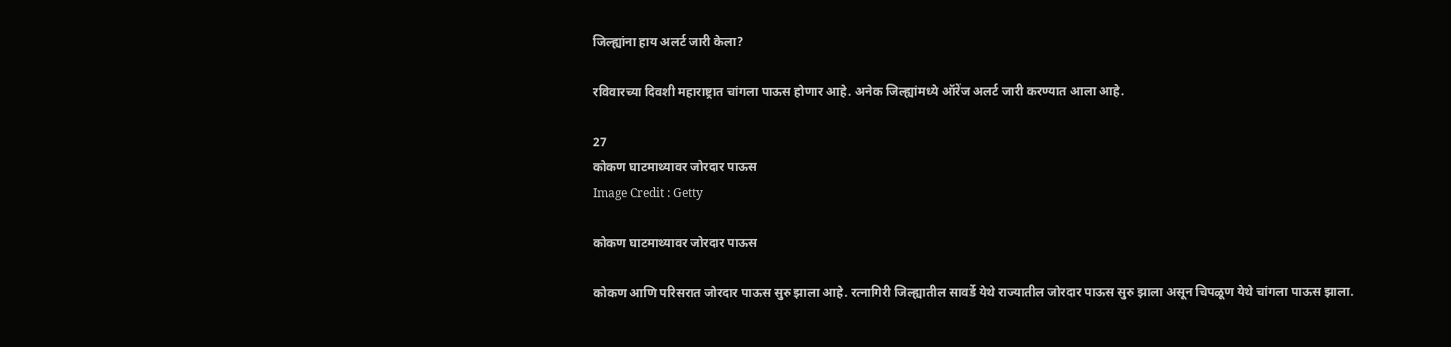जिल्ह्यांना हाय अलर्ट जारी केला?

रविवारच्या दिवशी महाराष्ट्रात चांगला पाऊस होणार आहे. अनेक जिल्ह्यांमध्ये ऑरेंज अलर्ट जारी करण्यात आला आहे.

27
कोकण घाटमाथ्यावर जोरदार पाऊस
Image Credit : Getty

कोकण घाटमाथ्यावर जोरदार पाऊस

कोकण आणि परिसरात जोरदार पाऊस सुरु झाला आहे. रत्नागिरी जिल्ह्यातील सावर्डे येथे राज्यातील जोरदार पाऊस सुरु झाला असून चिपळूण येथे चांगला पाऊस झाला.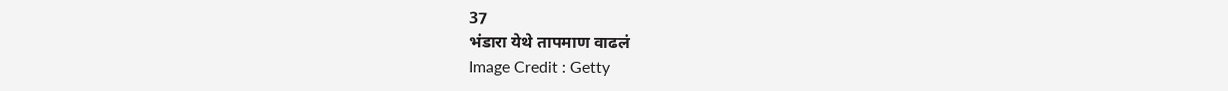37
भंडारा येथे तापमाण वाढलं
Image Credit : Getty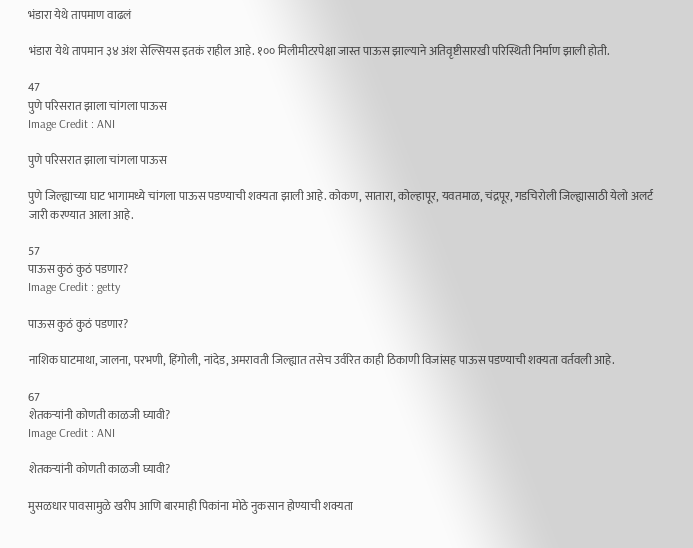भंडारा येथे तापमाण वाढलं

भंडारा येथे तापमान ३४ अंश सेल्सियस इतकं राहील आहे. १०० मिलीमीटरपेक्षा जास्त पाऊस झाल्याने अतिवृष्टीसारखी परिस्थिती निर्माण झाली होती.

47
पुणे परिसरात झाला चांगला पाऊस
Image Credit : ANI

पुणे परिसरात झाला चांगला पाऊस

पुणे जिल्ह्याच्या घाट भागामध्ये चांगला पाऊस पडण्याची शक्यता झाली आहे. कोकण, सातारा, कोल्हापूर, यवतमाळ, चंद्रपूर, गडचिरोली जिल्ह्यासाठी येलो अलर्ट जारी करण्यात आला आहे.

57
पाऊस कुठं कुठं पडणार?
Image Credit : getty

पाऊस कुठं कुठं पडणार?

नाशिक घाटमाथा, जालना, परभणी, हिंगोली, नांदेड, अमरावती जिल्ह्यात तसेच उर्वरित काही ठिकाणी विजांसह पाऊस पडण्याची शक्यता वर्तवली आहे.

67
शेतकऱ्यांनी कोणती काळजी घ्यावी?
Image Credit : ANI

शेतकऱ्यांनी कोणती काळजी घ्यावी?

मुसळधार पावसामुळे खरीप आणि बारमाही पिकांना मोठे नुकसान होण्याची शक्यता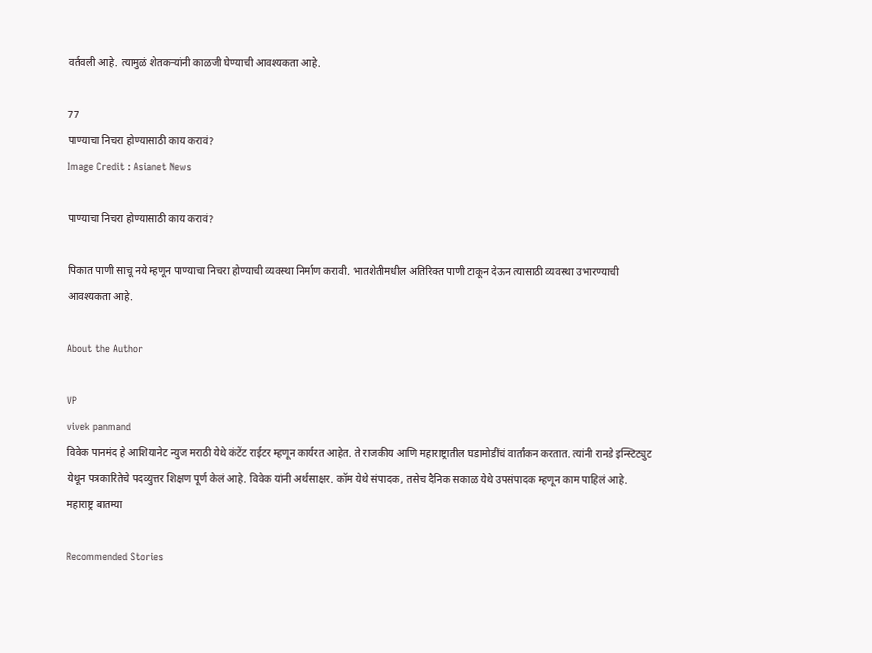वर्तवली आहे. त्यामुळं शेतकऱ्यांनी काळजी घेण्याची आवश्यकता आहे.

77
पाण्याचा निचरा होण्यासाठी काय करावं?
Image Credit : Asianet News

पाण्याचा निचरा होण्यासाठी काय करावं?

पिकात पाणी साचू नये म्हणून पाण्याचा निचरा होण्याची व्यवस्था निर्माण करावी. भातशेतीमधील अतिरिक्त पाणी टाकून देऊन त्यासाठी व्यवस्था उभारण्याची आवश्यकता आहे.

About the Author

VP
vivek panmand
विवेक पानमंद हे आशियानेट न्युज मराठी येथे कंटेंट राईटर म्हणून कार्यरत आहेत. ते राजकीय आणि महाराष्ट्रातील घडामोडींचं वार्तांकन करतात. त्यांनी रानडे इन्स्टिट्युट येथून पत्रकारितेचे पदव्युत्तर शिक्षण पूर्ण केलं आहे. विवेक यांनी अर्थसाक्षर. कॉम येथे संपादक, तसेच दैनिक सकाळ येथे उपसंपादक म्हणून काम पाहिलं आहे.
महाराष्ट्र बातम्या

Recommended Stories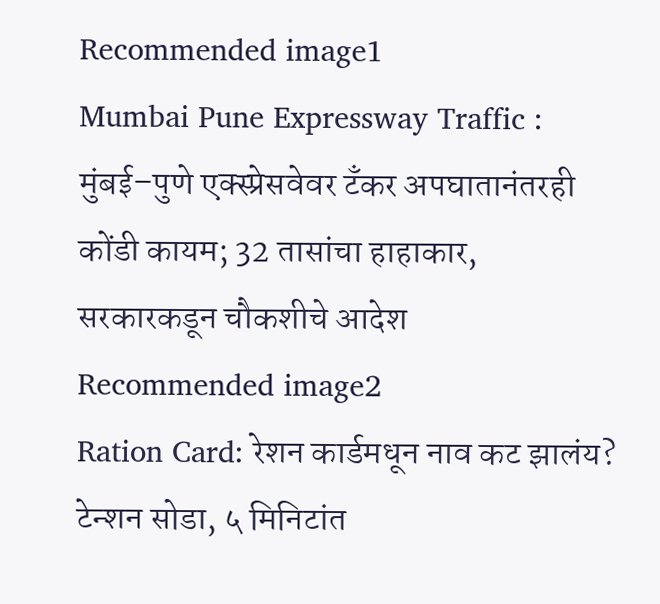Recommended image1
Mumbai Pune Expressway Traffic : मुंबई–पुणे एक्स्प्रेसवेवर टँकर अपघातानंतरही कोंडी कायम; 32 तासांचा हाहाकार, सरकारकडून चौकशीचे आदेश
Recommended image2
Ration Card: रेशन कार्डमधून नाव कट झालंय? टेन्शन सोडा, ५ मिनिटांत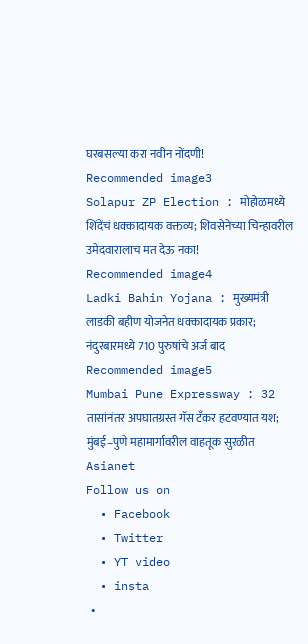घरबसल्या करा नवीन नोंदणी!
Recommended image3
Solapur ZP Election : मोहोळमध्ये शिंदेंचं धक्कादायक वक्तव्य; शिवसेनेच्या चिन्हावरील उमेदवारालाच मत देऊ नका!
Recommended image4
Ladki Bahin Yojana : मुख्यमंत्री लाडकी बहीण योजनेत धक्कादायक प्रकार; नंदुरबारमध्ये 710 पुरुषांचे अर्ज बाद
Recommended image5
Mumbai Pune Expressway : 32 तासांनंतर अपघातग्रस्त गॅस टँकर हटवण्यात यश; मुंबई–पुणे महामार्गावरील वाहतूक सुरळीत
Asianet
Follow us on
  • Facebook
  • Twitter
  • YT video
  • insta
  •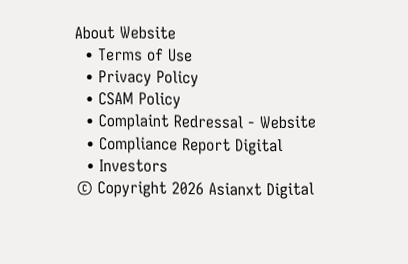About Website
  • Terms of Use
  • Privacy Policy
  • CSAM Policy
  • Complaint Redressal - Website
  • Compliance Report Digital
  • Investors
© Copyright 2026 Asianxt Digital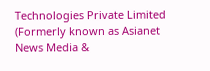Technologies Private Limited (Formerly known as Asianet News Media &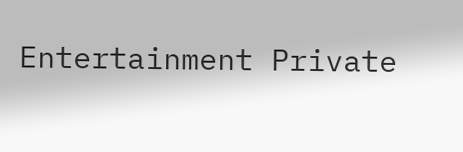Entertainment Private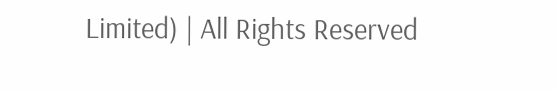Limited) | All Rights Reserved